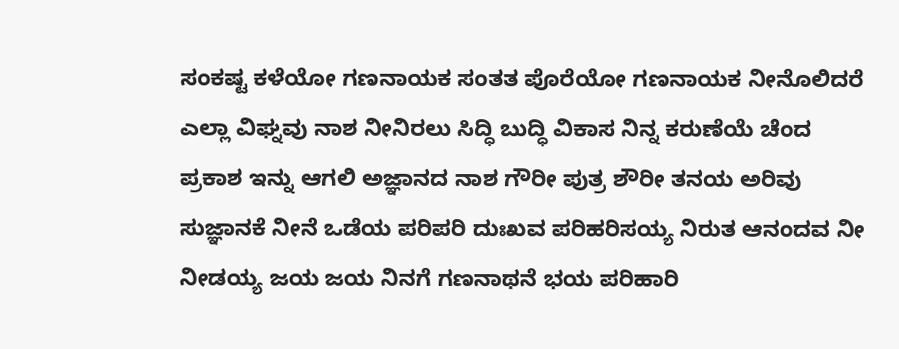ಸಂಕಷ್ಟ ಕಳೆಯೋ ಗಣನಾಯಕ ಸಂತತ ಪೊರೆಯೋ ಗಣನಾಯಕ ನೀನೊಲಿದರೆ ಎಲ್ಲಾ ವಿಘ್ನವು ನಾಶ ನೀನಿರಲು ಸಿದ್ಧಿ ಬುದ್ಧಿ ವಿಕಾಸ ನಿನ್ನ ಕರುಣೆಯೆ ಚೆಂದ ಪ್ರಕಾಶ ಇನ್ನು ಆಗಲಿ ಅಜ್ಞಾನದ ನಾಶ ಗೌರೀ ಪುತ್ರ ಶೌರೀ ತನಯ ಅರಿವು ಸುಜ್ಞಾನಕೆ ನೀನೆ ಒಡೆಯ ಪರಿಪರಿ ದುಃಖವ ಪರಿಹರಿಸಯ್ಯ ನಿರುತ ಆನಂದವ ನೀ ನೀಡಯ್ಯ ಜಯ ಜಯ ನಿನಗೆ ಗಣನಾಥನೆ ಭಯ ಪರಿಹಾರಿ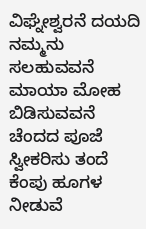ವಿಘ್ನೇಶ್ವರನೆ ದಯದಿ ನಮ್ಮನು ಸಲಹುವವನೆ ಮಾಯಾ ಮೋಹ ಬಿಡಿಸುವವನೆ ಚೆಂದದ ಪೂಜೆ ಸ್ವೀಕರಿಸು ತಂದೆ ಕೆಂಪು ಹೂಗಳ ನೀಡುವೆ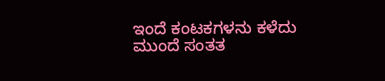ಇಂದೆ ಕಂಟಕಗಳನು ಕಳೆದು ಮುಂದೆ ಸಂತತ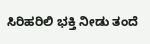ಸಿರಿಹರಿಲಿ ಭಕ್ತಿ ನೀಡು ತಂದೆ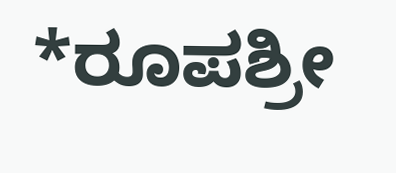*ರೂಪಶ್ರೀ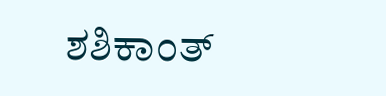ಶಶಿಕಾಂತ್